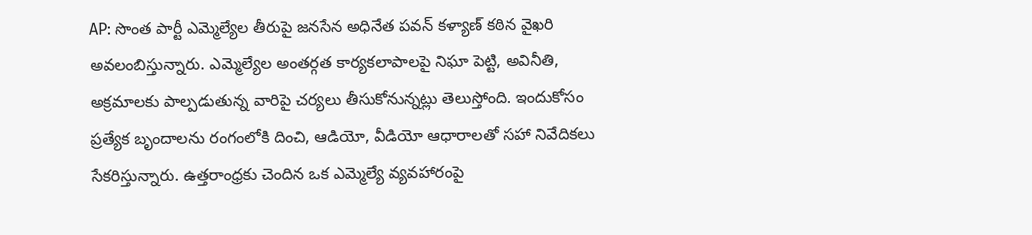AP: సొంత పార్టీ ఎమ్మెల్యేల తీరుపై జనసేన అధినేత పవన్ కళ్యాణ్ కఠిన వైఖరి అవలంబిస్తున్నారు. ఎమ్మెల్యేల అంతర్గత కార్యకలాపాలపై నిఘా పెట్టి, అవినీతి, అక్రమాలకు పాల్పడుతున్న వారిపై చర్యలు తీసుకోనున్నట్లు తెలుస్తోంది. ఇందుకోసం ప్రత్యేక బృందాలను రంగంలోకి దించి, ఆడియో, వీడియో ఆధారాలతో సహా నివేదికలు సేకరిస్తున్నారు. ఉత్తరాంధ్రకు చెందిన ఒక ఎమ్మెల్యే వ్యవహారంపై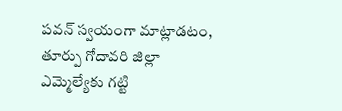పవన్ స్వయంగా మాట్లాడటం, తూర్పు గోదావరి జిల్లా ఎమ్మెల్యేకు గట్టి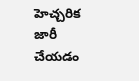హెచ్చరిక జారీ చేయడం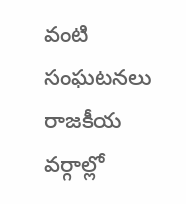వంటి సంఘటనలు రాజకీయ వర్గాల్లో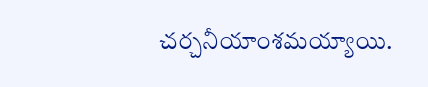చర్చనీయాంశమయ్యాయి.